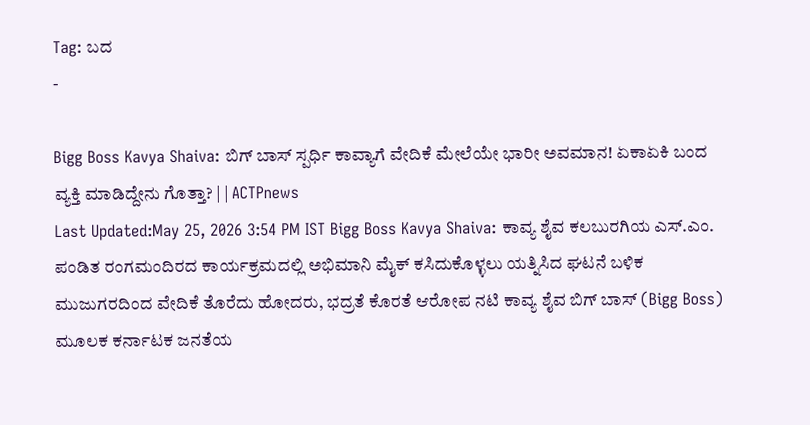Tag: ಬದ
-

Bigg Boss Kavya Shaiva: ಬಿಗ್ ಬಾಸ್ ಸ್ಪರ್ಧಿ ಕಾವ್ಯಾಗೆ ವೇದಿಕೆ ಮೇಲೆಯೇ ಭಾರೀ ಅವಮಾನ! ಏಕಾಏಕಿ ಬಂದ ವ್ಯಕ್ತಿ ಮಾಡಿದ್ದೇನು ಗೊತ್ತಾ? | | ACTPnews
Last Updated:May 25, 2026 3:54 PM IST Bigg Boss Kavya Shaiva: ಕಾವ್ಯ ಶೈವ ಕಲಬುರಗಿಯ ಎಸ್.ಎಂ. ಪಂಡಿತ ರಂಗಮಂದಿರದ ಕಾರ್ಯಕ್ರಮದಲ್ಲಿ ಅಭಿಮಾನಿ ಮೈಕ್ ಕಸಿದುಕೊಳ್ಳಲು ಯತ್ನಿಸಿದ ಘಟನೆ ಬಳಿಕ ಮುಜುಗರದಿಂದ ವೇದಿಕೆ ತೊರೆದು ಹೋದರು, ಭದ್ರತೆ ಕೊರತೆ ಆರೋಪ ನಟಿ ಕಾವ್ಯ ಶೈವ ಬಿಗ್ ಬಾಸ್ (Bigg Boss) ಮೂಲಕ ಕರ್ನಾಟಕ ಜನತೆಯ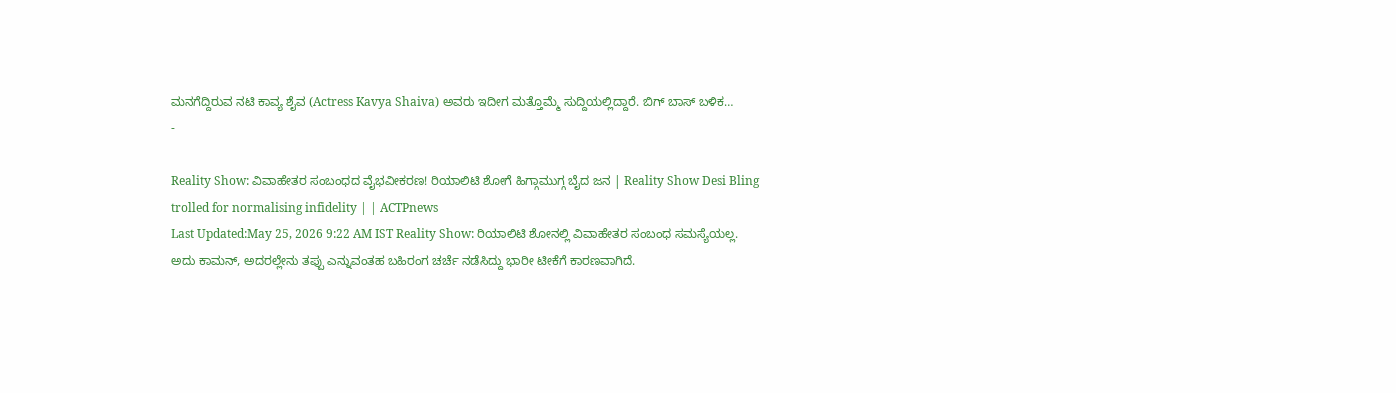ಮನಗೆದ್ದಿರುವ ನಟಿ ಕಾವ್ಯ ಶೈವ (Actress Kavya Shaiva) ಅವರು ಇದೀಗ ಮತ್ತೊಮ್ಮೆ ಸುದ್ದಿಯಲ್ಲಿದ್ದಾರೆ. ಬಿಗ್ ಬಾಸ್ ಬಳಿಕ…
-

Reality Show: ವಿವಾಹೇತರ ಸಂಬಂಧದ ವೈಭವೀಕರಣ! ರಿಯಾಲಿಟಿ ಶೋಗೆ ಹಿಗ್ಗಾಮುಗ್ಗ ಬೈದ ಜನ | Reality Show Desi Bling trolled for normalising infidelity | | ACTPnews
Last Updated:May 25, 2026 9:22 AM IST Reality Show: ರಿಯಾಲಿಟಿ ಶೋನಲ್ಲಿ ವಿವಾಹೇತರ ಸಂಬಂಧ ಸಮಸ್ಯೆಯಲ್ಲ. ಅದು ಕಾಮನ್, ಅದರಲ್ಲೇನು ತಪ್ಪು ಎನ್ನುವಂತಹ ಬಹಿರಂಗ ಚರ್ಚೆ ನಡೆಸಿದ್ದು ಭಾರೀ ಟೀಕೆಗೆ ಕಾರಣವಾಗಿದೆ.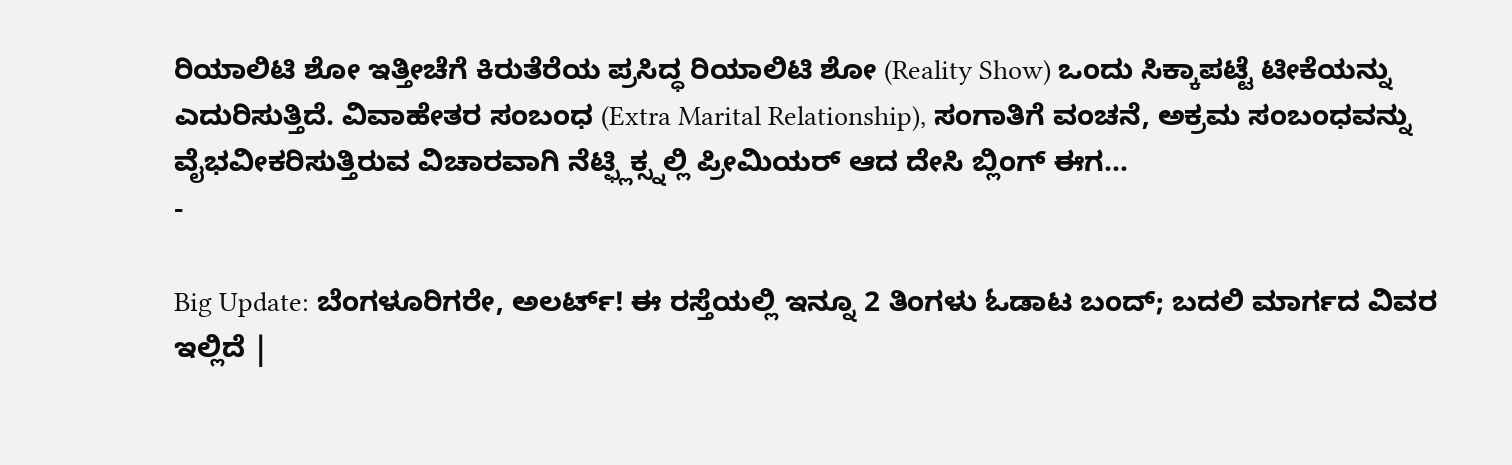ರಿಯಾಲಿಟಿ ಶೋ ಇತ್ತೀಚೆಗೆ ಕಿರುತೆರೆಯ ಪ್ರಸಿದ್ಧ ರಿಯಾಲಿಟಿ ಶೋ (Reality Show) ಒಂದು ಸಿಕ್ಕಾಪಟ್ಟೆ ಟೀಕೆಯನ್ನು ಎದುರಿಸುತ್ತಿದೆ. ವಿವಾಹೇತರ ಸಂಬಂಧ (Extra Marital Relationship), ಸಂಗಾತಿಗೆ ವಂಚನೆ, ಅಕ್ರಮ ಸಂಬಂಧವನ್ನು ವೈಭವೀಕರಿಸುತ್ತಿರುವ ವಿಚಾರವಾಗಿ ನೆಟ್ಫ್ಲಿಕ್ಸ್ನಲ್ಲಿ ಪ್ರೀಮಿಯರ್ ಆದ ದೇಸಿ ಬ್ಲಿಂಗ್ ಈಗ…
-

Big Update: ಬೆಂಗಳೂರಿಗರೇ, ಅಲರ್ಟ್! ಈ ರಸ್ತೆಯಲ್ಲಿ ಇನ್ನೂ 2 ತಿಂಗಳು ಓಡಾಟ ಬಂದ್; ಬದಲಿ ಮಾರ್ಗದ ವಿವರ ಇಲ್ಲಿದೆ |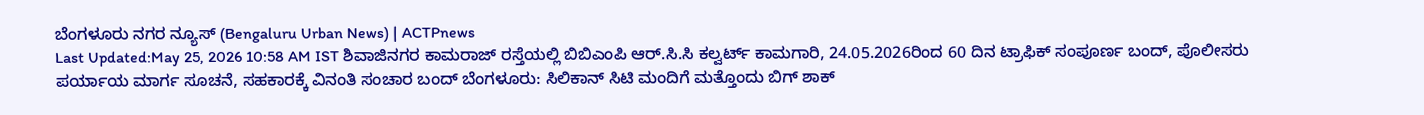ಬೆಂಗಳೂರು ನಗರ ನ್ಯೂಸ್ (Bengaluru Urban News) | ACTPnews
Last Updated:May 25, 2026 10:58 AM IST ಶಿವಾಜಿನಗರ ಕಾಮರಾಜ್ ರಸ್ತೆಯಲ್ಲಿ ಬಿಬಿಎಂಪಿ ಆರ್.ಸಿ.ಸಿ ಕಲ್ವರ್ಟ್ ಕಾಮಗಾರಿ, 24.05.2026ರಿಂದ 60 ದಿನ ಟ್ರಾಫಿಕ್ ಸಂಪೂರ್ಣ ಬಂದ್, ಪೊಲೀಸರು ಪರ್ಯಾಯ ಮಾರ್ಗ ಸೂಚನೆ, ಸಹಕಾರಕ್ಕೆ ವಿನಂತಿ ಸಂಚಾರ ಬಂದ್ ಬೆಂಗಳೂರು: ಸಿಲಿಕಾನ್ ಸಿಟಿ ಮಂದಿಗೆ ಮತ್ತೊಂದು ಬಿಗ್ ಶಾಕ್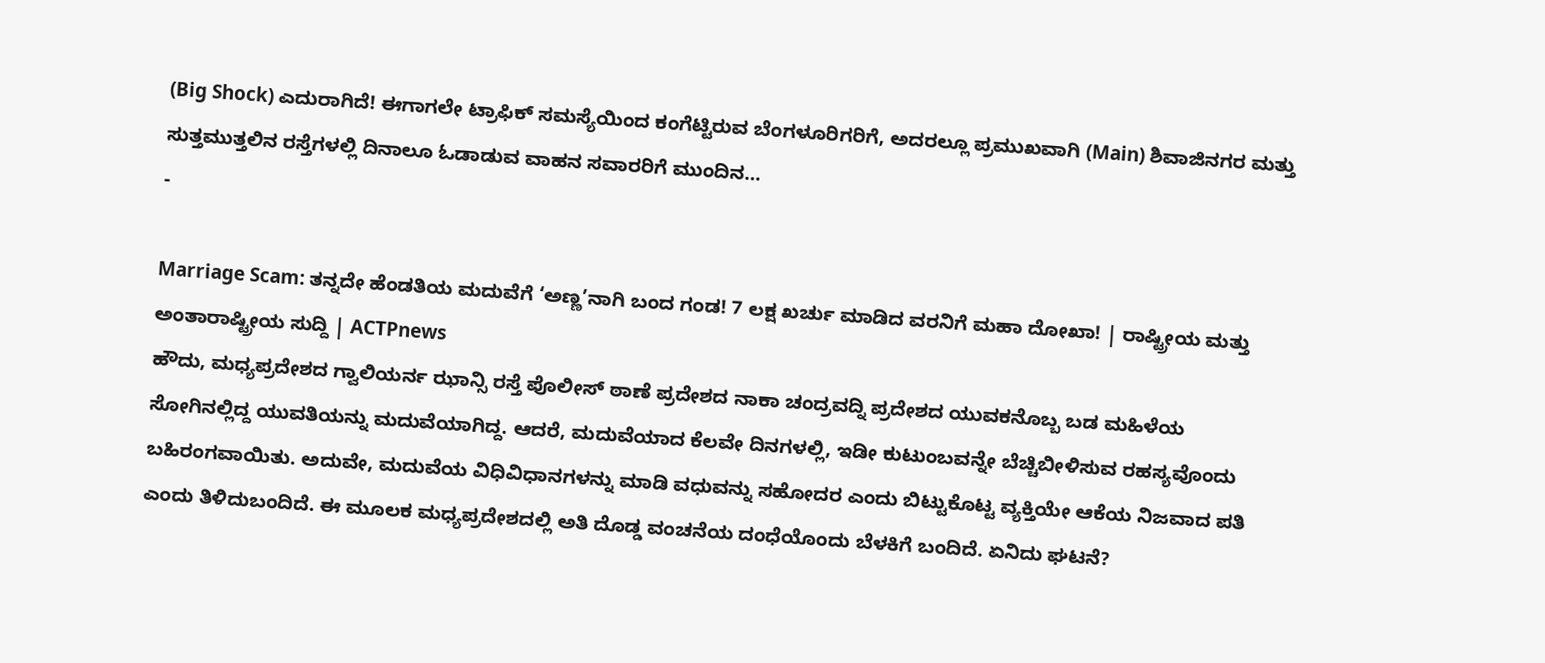(Big Shock) ಎದುರಾಗಿದೆ! ಈಗಾಗಲೇ ಟ್ರಾಫಿಕ್ ಸಮಸ್ಯೆಯಿಂದ ಕಂಗೆಟ್ಟಿರುವ ಬೆಂಗಳೂರಿಗರಿಗೆ, ಅದರಲ್ಲೂ ಪ್ರಮುಖವಾಗಿ (Main) ಶಿವಾಜಿನಗರ ಮತ್ತು ಸುತ್ತಮುತ್ತಲಿನ ರಸ್ತೆಗಳಲ್ಲಿ ದಿನಾಲೂ ಓಡಾಡುವ ವಾಹನ ಸವಾರರಿಗೆ ಮುಂದಿನ…
-

Marriage Scam: ತನ್ನದೇ ಹೆಂಡತಿಯ ಮದುವೆಗೆ ‘ಅಣ್ಣ’ನಾಗಿ ಬಂದ ಗಂಡ! 7 ಲಕ್ಷ ಖರ್ಚು ಮಾಡಿದ ವರನಿಗೆ ಮಹಾ ದೋಖಾ! | ರಾಷ್ಟ್ರೀಯ ಮತ್ತು ಅಂತಾರಾಷ್ಟ್ರೀಯ ಸುದ್ದಿ | ACTPnews
ಹೌದು, ಮಧ್ಯಪ್ರದೇಶದ ಗ್ವಾಲಿಯರ್ನ ಝಾನ್ಸಿ ರಸ್ತೆ ಪೊಲೀಸ್ ಠಾಣೆ ಪ್ರದೇಶದ ನಾಕಾ ಚಂದ್ರವದ್ನಿ ಪ್ರದೇಶದ ಯುವಕನೊಬ್ಬ ಬಡ ಮಹಿಳೆಯ ಸೋಗಿನಲ್ಲಿದ್ದ ಯುವತಿಯನ್ನು ಮದುವೆಯಾಗಿದ್ದ. ಆದರೆ, ಮದುವೆಯಾದ ಕೆಲವೇ ದಿನಗಳಲ್ಲಿ, ಇಡೀ ಕುಟುಂಬವನ್ನೇ ಬೆಚ್ಚಿಬೀಳಿಸುವ ರಹಸ್ಯವೊಂದು ಬಹಿರಂಗವಾಯಿತು. ಅದುವೇ, ಮದುವೆಯ ವಿಧಿವಿಧಾನಗಳನ್ನು ಮಾಡಿ ವಧುವನ್ನು ಸಹೋದರ ಎಂದು ಬಿಟ್ಟುಕೊಟ್ಟ ವ್ಯಕ್ತಿಯೇ ಆಕೆಯ ನಿಜವಾದ ಪತಿ ಎಂದು ತಿಳಿದುಬಂದಿದೆ. ಈ ಮೂಲಕ ಮಧ್ಯಪ್ರದೇಶದಲ್ಲಿ ಅತಿ ದೊಡ್ಡ ವಂಚನೆಯ ದಂಧೆಯೊಂದು ಬೆಳಕಿಗೆ ಬಂದಿದೆ. ಏನಿದು ಘಟನೆ?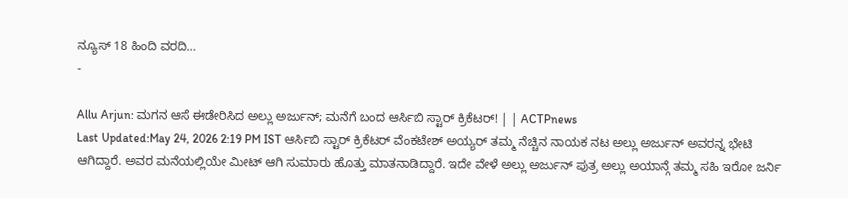ನ್ಯೂಸ್ 18 ಹಿಂದಿ ವರದಿ…
-

Allu Arjun: ಮಗನ ಆಸೆ ಈಡೇರಿಸಿದ ಅಲ್ಲು ಅರ್ಜುನ್; ಮನೆಗೆ ಬಂದ ಆರ್ಸಿಬಿ ಸ್ಟಾರ್ ಕ್ರಿಕೆಟರ್! | | ACTPnews
Last Updated:May 24, 2026 2:19 PM IST ಆರ್ಸಿಬಿ ಸ್ಟಾರ್ ಕ್ರಿಕೆಟರ್ ವೆಂಕಟೇಶ್ ಅಯ್ಯರ್ ತಮ್ಮ ನೆಚ್ಚಿನ ನಾಯಕ ನಟ ಅಲ್ಲು ಅರ್ಜುನ್ ಅವರನ್ನ ಭೇಟಿ ಆಗಿದ್ದಾರೆ. ಅವರ ಮನೆಯಲ್ಲಿಯೇ ಮೀಟ್ ಆಗಿ ಸುಮಾರು ಹೊತ್ತು ಮಾತನಾಡಿದ್ದಾರೆ. ಇದೇ ವೇಳೆ ಅಲ್ಲು ಅರ್ಜುನ್ ಪುತ್ರ ಅಲ್ಲು ಅಯಾನ್ಗೆ ತಮ್ಮ ಸಹಿ ಇರೋ ಜರ್ನಿ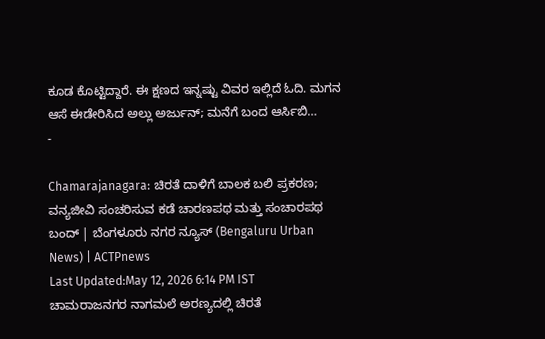ಕೂಡ ಕೊಟ್ಟಿದ್ದಾರೆ. ಈ ಕ್ಷಣದ ಇನ್ನಷ್ಟು ವಿವರ ಇಲ್ಲಿದೆ ಓದಿ. ಮಗನ ಆಸೆ ಈಡೇರಿಸಿದ ಅಲ್ಲು ಅರ್ಜುನ್; ಮನೆಗೆ ಬಂದ ಆರ್ಸಿಬಿ…
-

Chamarajanagara: ಚಿರತೆ ದಾಳಿಗೆ ಬಾಲಕ ಬಲಿ ಪ್ರಕರಣ; ವನ್ಯಜೀವಿ ಸಂಚರಿಸುವ ಕಡೆ ಚಾರಣಪಥ ಮತ್ತು ಸಂಚಾರಪಥ ಬಂದ್ | ಬೆಂಗಳೂರು ನಗರ ನ್ಯೂಸ್ (Bengaluru Urban News) | ACTPnews
Last Updated:May 12, 2026 6:14 PM IST ಚಾಮರಾಜನಗರ ನಾಗಮಲೆ ಅರಣ್ಯದಲ್ಲಿ ಚಿರತೆ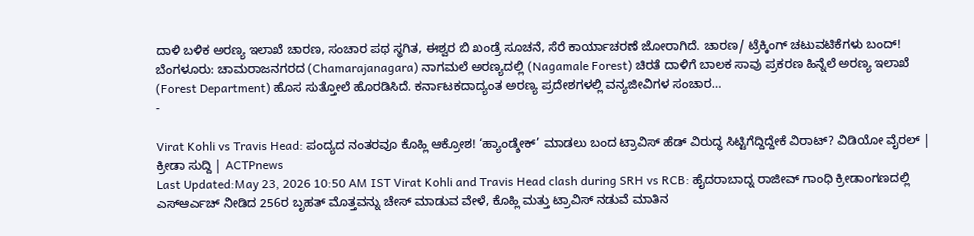ದಾಳಿ ಬಳಿಕ ಅರಣ್ಯ ಇಲಾಖೆ ಚಾರಣ, ಸಂಚಾರ ಪಥ ಸ್ಥಗಿತ, ಈಶ್ವರ ಬಿ ಖಂಡ್ರೆ ಸೂಚನೆ, ಸೆರೆ ಕಾರ್ಯಾಚರಣೆ ಜೋರಾಗಿದೆ. ಚಾರಣ/ ಟ್ರೆಕ್ಕಿಂಗ್ ಚಟುವಟಿಕೆಗಳು ಬಂದ್! ಬೆಂಗಳೂರು: ಚಾಮರಾಜನಗರದ (Chamarajanagara) ನಾಗಮಲೆ ಅರಣ್ಯದಲ್ಲಿ (Nagamale Forest) ಚಿರತೆ ದಾಳಿಗೆ ಬಾಲಕ ಸಾವು ಪ್ರಕರಣ ಹಿನ್ನೆಲೆ ಅರಣ್ಯ ಇಲಾಖೆ (Forest Department) ಹೊಸ ಸುತ್ತೋಲೆ ಹೊರಡಿಸಿದೆ. ಕರ್ನಾಟಕದಾದ್ಯಂತ ಅರಣ್ಯ ಪ್ರದೇಶಗಳಲ್ಲಿ ವನ್ಯಜೀವಿಗಳ ಸಂಚಾರ…
-

Virat Kohli vs Travis Head: ಪಂದ್ಯದ ನಂತರವೂ ಕೊಹ್ಲಿ ಆಕ್ರೋಶ! ‘ಹ್ಯಾಂಡ್ಶೇಕ್’ ಮಾಡಲು ಬಂದ ಟ್ರಾವಿಸ್ ಹೆಡ್ ವಿರುದ್ಧ ಸಿಟ್ಟಿಗೆದ್ದಿದ್ದೇಕೆ ವಿರಾಟ್? ವಿಡಿಯೋ ವೈರಲ್ | ಕ್ರೀಡಾ ಸುದ್ದಿ | ACTPnews
Last Updated:May 23, 2026 10:50 AM IST Virat Kohli and Travis Head clash during SRH vs RCB: ಹೈದರಾಬಾದ್ನ ರಾಜೀವ್ ಗಾಂಧಿ ಕ್ರೀಡಾಂಗಣದಲ್ಲಿ ಎಸ್ಆರ್ಎಚ್ ನೀಡಿದ 256ರ ಬೃಹತ್ ಮೊತ್ತವನ್ನು ಚೇಸ್ ಮಾಡುವ ವೇಳೆ, ಕೊಹ್ಲಿ ಮತ್ತು ಟ್ರಾವಿಸ್ ನಡುವೆ ಮಾತಿನ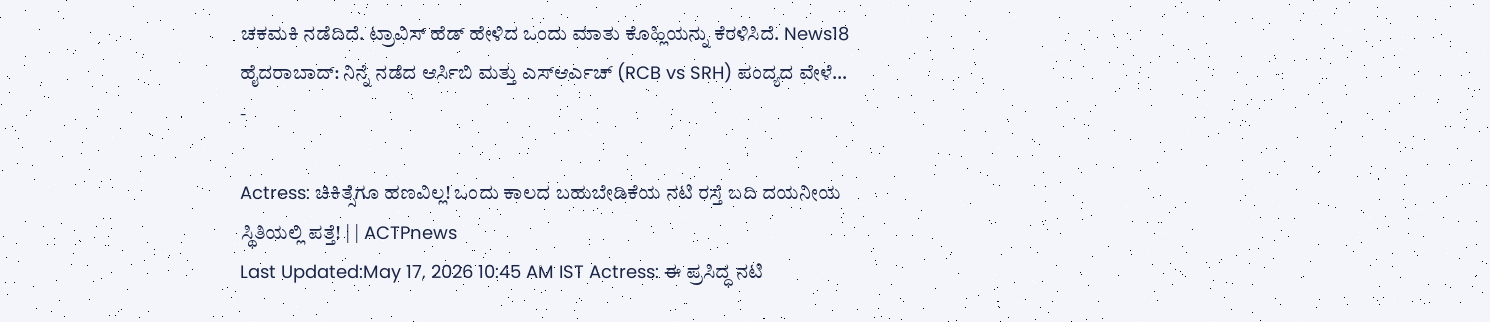ಚಕಮಕಿ ನಡೆದಿದೆ. ಟ್ರಾವಿಸ್ ಹೆಡ್ ಹೇಳಿದ ಒಂದು ಮಾತು ಕೊಹ್ಲಿಯನ್ನು ಕೆರಳಿಸಿದೆ. News18 ಹೈದರಾಬಾದ್: ನಿನ್ನೆ ನಡೆದ ಆರ್ಸಿಬಿ ಮತ್ತು ಎಸ್ಆರ್ಎಚ್ (RCB vs SRH) ಪಂದ್ಯದ ವೇಳೆ…
-

Actress: ಚಿಕಿತ್ಸೆಗೂ ಹಣವಿಲ್ಲ! ಒಂದು ಕಾಲದ ಬಹುಬೇಡಿಕೆಯ ನಟಿ ರಸ್ತೆ ಬದಿ ದಯನೀಯ ಸ್ಥಿತಿಯಲ್ಲಿ ಪತ್ತೆ! | | ACTPnews
Last Updated:May 17, 2026 10:45 AM IST Actress: ಈ ಪ್ರಸಿದ್ಧ ನಟಿ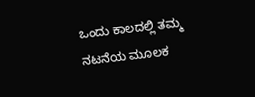ಒಂದು ಕಾಲದಲ್ಲಿ ತಮ್ಮ ನಟನೆಯ ಮೂಲಕ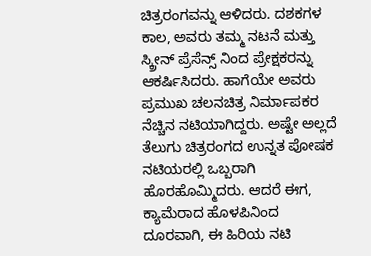ಚಿತ್ರರಂಗವನ್ನು ಆಳಿದರು. ದಶಕಗಳ ಕಾಲ, ಅವರು ತಮ್ಮ ನಟನೆ ಮತ್ತು ಸ್ಕ್ರೀನ್ ಪ್ರೆಸೆನ್ಸ್ ನಿಂದ ಪ್ರೇಕ್ಷಕರನ್ನು ಆಕರ್ಷಿಸಿದರು. ಹಾಗೆಯೇ ಅವರು ಪ್ರಮುಖ ಚಲನಚಿತ್ರ ನಿರ್ಮಾಪಕರ ನೆಚ್ಚಿನ ನಟಿಯಾಗಿದ್ದರು. ಅಷ್ಟೇ ಅಲ್ಲದೆ ತೆಲುಗು ಚಿತ್ರರಂಗದ ಉನ್ನತ ಪೋಷಕ ನಟಿಯರಲ್ಲಿ ಒಬ್ಬರಾಗಿ ಹೊರಹೊಮ್ಮಿದರು. ಆದರೆ ಈಗ, ಕ್ಯಾಮೆರಾದ ಹೊಳಪಿನಿಂದ ದೂರವಾಗಿ, ಈ ಹಿರಿಯ ನಟಿ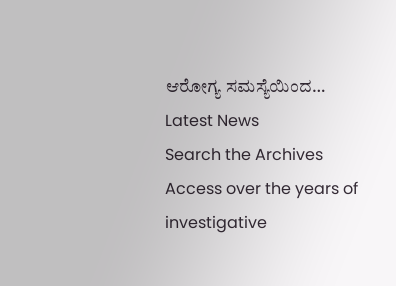ಆರೋಗ್ಯ ಸಮಸ್ಯೆಯಿಂದ…
Latest News
Search the Archives
Access over the years of investigative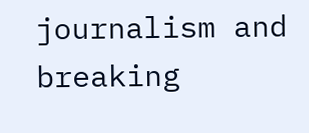journalism and breaking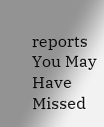reports
You May Have Missed